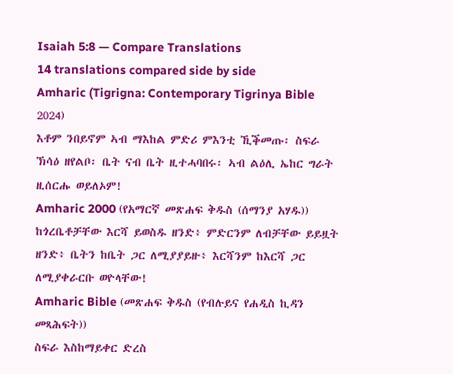Isaiah 5:8 — Compare Translations
14 translations compared side by side
Amharic (Tigrigna: Contemporary Tigrinya Bible 2024)
እቶም ንበይኖም ኣብ ማእከል ምድሪ ምእንቲ ኺቕመጡ፡ ስፍራ ኽሳዕ ዘየልቦ፡ ቤት ናብ ቤት ዚተሓባበሩ፡ ኣብ ልዕሊ ኤከር ግራት ዚሰርሑ ወይለኦም!
Amharic 2000 (የአማርኛ መጽሐፍ ቅዱስ (ሰማንያ አሃዱ))
ከጎረቤቶቻቸው እርሻ ይወስዱ ዘንድ፥ ምድርንም ለብቻቸው ይይዟት ዘንድ፥ ቤትን ከቤት ጋር ለሚያያይዙ፥ እርሻንም ከእርሻ ጋር ለሚያቀራርቡ ወዮላቸው!
Amharic Bible (መጽሐፍ ቅዱስ (የብሉይና የሐዲስ ኪዳን መጻሕፍት))
ስፍራ እስከማይቀር ድረስ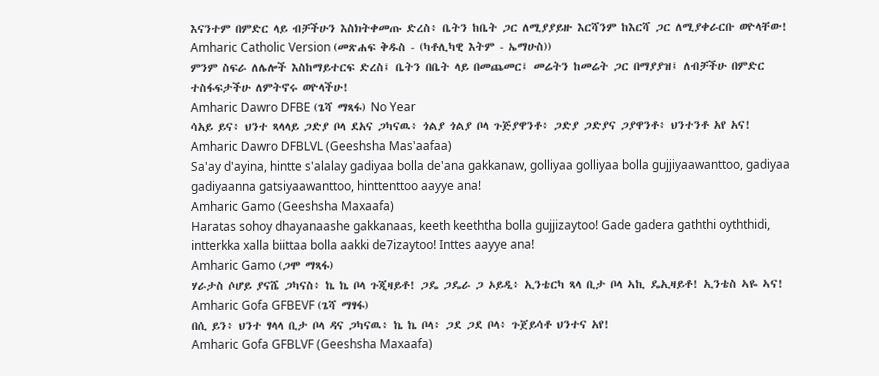እናንተም በምድር ላይ ብቻችሁን እስክትቀመጡ ድረስ፥ ቤትን ከቤት ጋር ለሚያያይዙ እርሻንም ከእርሻ ጋር ለሚያቀራርቡ ወዮላቸው!
Amharic Catholic Version (መጽሐፍ ቅዱስ - (ካቶሊካዊ እትም - ኤማሁስ))
ምንም ስፍራ ለሌሎች እስከማይተርፍ ድረስ፤ ቤትን በቤት ላይ በመጨመር፤ መሬትን ከመሬት ጋር በማያያዝ፤ ለብቻችሁ በምድር ተስፋፍታችሁ ለምትኖሩ ወዮላችሁ!
Amharic Dawro DFBE (ጌሻ ማጻፋ) No Year
ሳአይ ይና፥ ህንተ ጻላላይ ጋድያ ቦላ ደአና ጋካናዉ፥ ጎልያ ጎልያ ቦላ ጉጅያዋንቶ፥ ጋድያ ጋድያና ጋያዋንቶ፥ ህንተንቶ አየ አና!
Amharic Dawro DFBLVL (Geeshsha Mas'aafaa)
Sa'ay d'ayina, hintte s'alalay gadiyaa bolla de'ana gakkanaw, golliyaa golliyaa bolla gujjiyaawanttoo, gadiyaa gadiyaanna gatsiyaawanttoo, hinttenttoo aayye ana!
Amharic Gamo (Geeshsha Maxaafa)
Haratas sohoy dhayanaashe gakkanaas, keeth keeththa bolla gujjizaytoo! Gade gadera gaththi oyththidi, intterkka xalla biittaa bolla aakki de7izaytoo! Inttes aayye ana!
Amharic Gamo (ጋሞ ማጻፋ)
ሃራታስ ሶሆይ ያናሼ ጋካናስ፥ ኬ ኬ ቦላ ጉጂዛይቶ! ጋዴ ጋዴራ ጋ ኦይዲ፥ ኢንቴርካ ጻላ ቢታ ቦላ ኣኪ ዴኢዛይቶ! ኢንቴስ ኣዬ ኣና!
Amharic Gofa GFBEVF (ጌሻ ማፃፋ)
በሲ ይን፥ ህንተ ፃላላ ቢታ ቦላ ዳና ጋካናዉ፥ ኬ ኬ ቦላ፥ ጋደ ጋደ ቦላ፥ ጉጀይሳቶ ህንተና አየ!
Amharic Gofa GFBLVF (Geeshsha Maxaafa)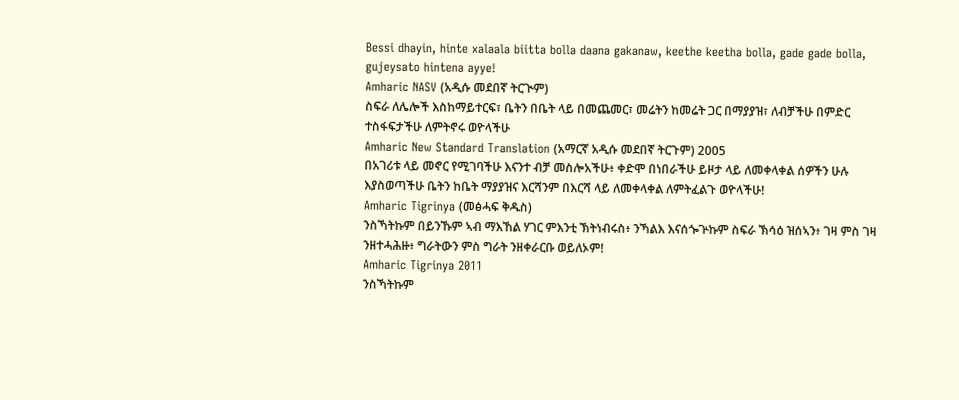Bessi dhayin, hinte xalaala biitta bolla daana gakanaw, keethe keetha bolla, gade gade bolla, gujeysato hintena ayye!
Amharic NASV (አዲሱ መደበኛ ትርጒም)
ስፍራ ለሌሎች እስከማይተርፍ፣ ቤትን በቤት ላይ በመጨመር፣ መሬትን ከመሬት ጋር በማያያዝ፣ ለብቻችሁ በምድር ተስፋፍታችሁ ለምትኖሩ ወዮላችሁ
Amharic New Standard Translation (አማርኛ አዲሱ መደበኛ ትርጉም) 2005
በአገሪቱ ላይ መኖር የሚገባችሁ እናንተ ብቻ መስሎአችሁ፥ ቀድሞ በነበራችሁ ይዞታ ላይ ለመቀላቀል ሰዎችን ሁሉ እያስወጣችሁ ቤትን ከቤት ማያያዝና እርሻንም በእርሻ ላይ ለመቀላቀል ለምትፈልጉ ወዮላችሁ!
Amharic Tigrinya (መፅሓፍ ቅዱስ)
ንስኻትኩም በይንኹም ኣብ ማእኸል ሃገር ምእንቲ ኽትነብሩስ፥ ንኻልእ እናሰጐጕኩም ስፍራ ኽሳዕ ዝሰኣን፥ ገዛ ምስ ገዛ ንዘተሓሕዙ፥ ግራትውን ምስ ግራት ንዘቀራርቡ ወይለኦም!
Amharic Tigrinya 2011
ንስኻትኩም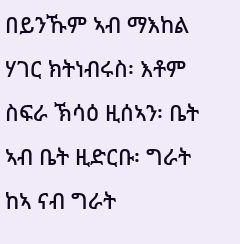በይንኹም ኣብ ማእከል ሃገር ክትነብሩስ፡ እቶም ስፍራ ኽሳዕ ዚሰኣን፡ ቤት ኣብ ቤት ዚድርቡ፡ ግራት ከኣ ናብ ግራት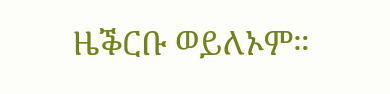ዜቕርቡ ወይለኦም።